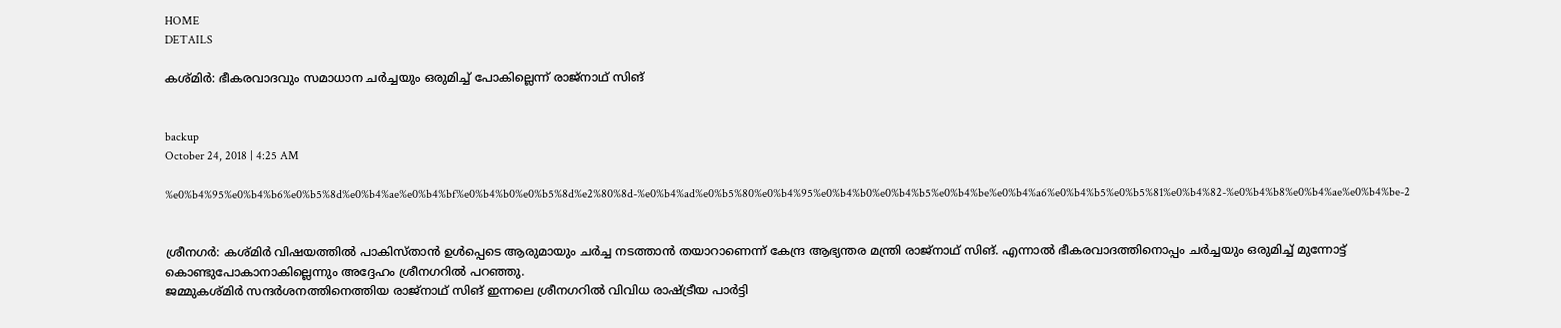HOME
DETAILS

കശ്മിര്‍: ഭീകരവാദവും സമാധാന ചര്‍ച്ചയും ഒരുമിച്ച് പോകില്ലെന്ന് രാജ്‌നാഥ് സിങ്


backup
October 24, 2018 | 4:25 AM

%e0%b4%95%e0%b4%b6%e0%b5%8d%e0%b4%ae%e0%b4%bf%e0%b4%b0%e0%b5%8d%e2%80%8d-%e0%b4%ad%e0%b5%80%e0%b4%95%e0%b4%b0%e0%b4%b5%e0%b4%be%e0%b4%a6%e0%b4%b5%e0%b5%81%e0%b4%82-%e0%b4%b8%e0%b4%ae%e0%b4%be-2


ശ്രീനഗര്‍: കശ്മിര്‍ വിഷയത്തില്‍ പാകിസ്താന്‍ ഉള്‍പ്പെടെ ആരുമായും ചര്‍ച്ച നടത്താന്‍ തയാറാണെന്ന് കേന്ദ്ര ആഭ്യന്തര മന്ത്രി രാജ്‌നാഥ് സിങ്. എന്നാല്‍ ഭീകരവാദത്തിനൊപ്പം ചര്‍ച്ചയും ഒരുമിച്ച് മുന്നോട്ട് കൊണ്ടുപോകാനാകില്ലെന്നും അദ്ദേഹം ശ്രീനഗറില്‍ പറഞ്ഞു.
ജമ്മുകശ്മിര്‍ സന്ദര്‍ശനത്തിനെത്തിയ രാജ്‌നാഥ് സിങ് ഇന്നലെ ശ്രീനഗറില്‍ വിവിധ രാഷ്ട്രീയ പാര്‍ട്ടി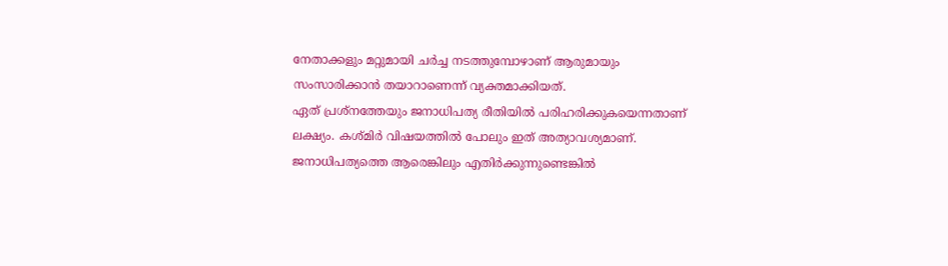നേതാക്കളും മറ്റുമായി ചര്‍ച്ച നടത്തുമ്പോഴാണ് ആരുമായും സംസാരിക്കാന്‍ തയാറാണെന്ന് വ്യക്തമാക്കിയത്.
ഏത് പ്രശ്‌നത്തേയും ജനാധിപത്യ രീതിയില്‍ പരിഹരിക്കുകയെന്നതാണ് ലക്ഷ്യം. കശ്മിര്‍ വിഷയത്തില്‍ പോലും ഇത് അത്യാവശ്യമാണ്. ജനാധിപത്യത്തെ ആരെങ്കിലും എതിര്‍ക്കുന്നുണ്ടെങ്കില്‍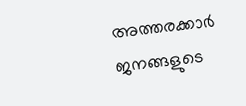അത്തരക്കാര്‍ ജനങ്ങളുടെ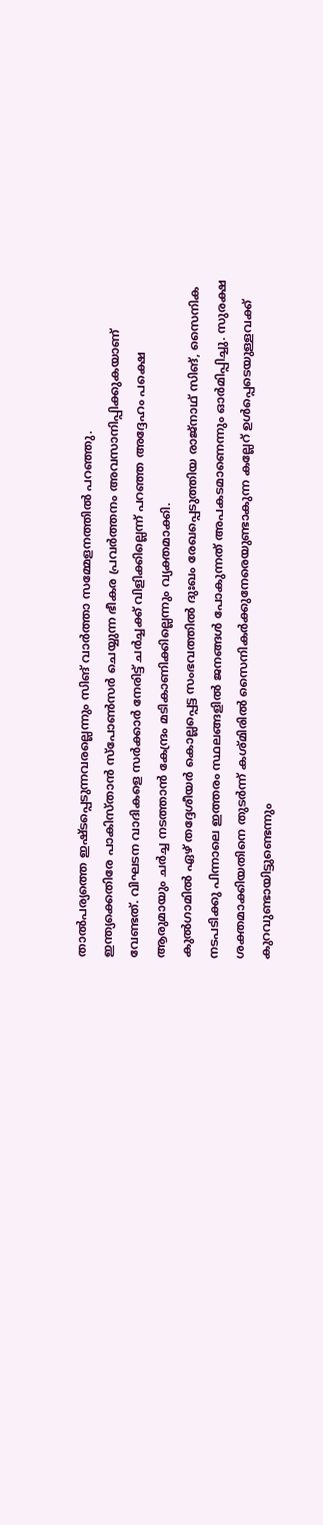താല്‍പര്യത്തെ ഇഷ്ടപ്പെടുന്നവരല്ലെന്നും സിങ് വാര്‍ത്താ സമ്മേളനത്തില്‍ പറഞ്ഞു.
ഇന്ത്യക്കെതിരേ പാകിസ്താന്‍ സ്‌പോണ്‍സര്‍ ചെയ്യുന്ന ഭീകര പ്രവര്‍ത്തനം അവസാനിപ്പിക്കുകയാണ് വേണ്ടത്. വിഘടന വാദികളെ സര്‍ക്കാര്‍ നേരിട്ട് ചര്‍ച്ചക്ക് വിളിക്കില്ലെന്ന് പറഞ്ഞ അദ്ദേഹം പക്ഷെ ആരുമായും ചര്‍ച്ച നടത്താന്‍ കേന്ദ്രം മടികാണിക്കില്ലെന്നും വ്യക്തമാക്കി.
കുല്‍ഗാമില്‍ ഏഴ് തദ്ദേശീയര്‍ കൊല്ലപ്പെട്ട സംഭവത്തില്‍ ദുഃഖം രേഖപ്പെടുത്തിയ രാജ്‌നാഥ് സിങ്, സൈനിക നടപടിക്കു പിന്നാലെ ഇത്തരം സ്ഥലങ്ങളില്‍ ജനങ്ങള്‍ പോകുന്നത് അപകടമാണെന്നും ഓര്‍മിപ്പിച്ചു. സുരക്ഷ ശക്തമാക്കിയതിനെ തുടര്‍ന്ന് കശ്മിരില്‍ സൈനികര്‍ക്കുനേരെയുണ്ടാകുന്ന കല്ലേറ് ഉള്‍പ്പെടെയുള്ളവക്ക് കുറവുണ്ടായിട്ടുണ്ടെന്നും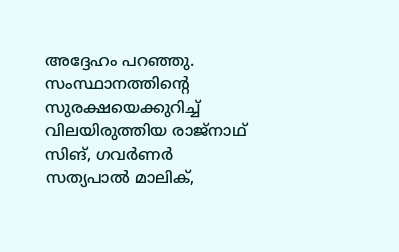അദ്ദേഹം പറഞ്ഞു. സംസ്ഥാനത്തിന്റെ സുരക്ഷയെക്കുറിച്ച് വിലയിരുത്തിയ രാജ്‌നാഥ് സിങ്, ഗവര്‍ണര്‍ സത്യപാല്‍ മാലിക്,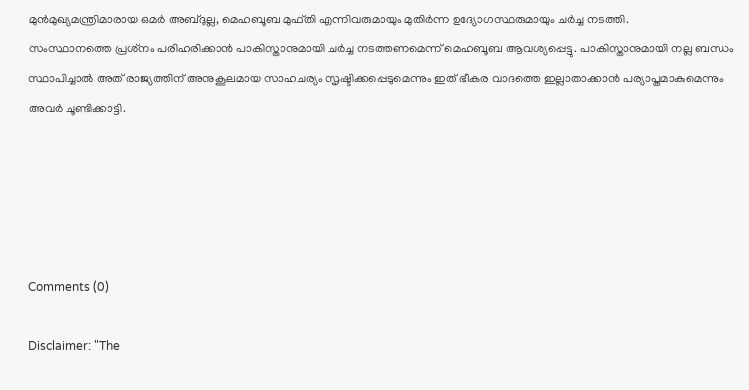മുന്‍മുഖ്യമന്ത്രിമാരായ ഒമര്‍ അബ്ദുല്ല, മെഹബൂബ മുഫ്തി എന്നിവരുമായും മുതിര്‍ന്ന ഉദ്യോഗസ്ഥരുമായും ചര്‍ച്ച നടത്തി.
സംസ്ഥാനത്തെ പ്രശ്‌നം പരിഹരിക്കാന്‍ പാകിസ്താനുമായി ചര്‍ച്ച നടത്തണമെന്ന് മെഹബൂബ ആവശ്യപ്പെട്ടു. പാകിസ്താനുമായി നല്ല ബന്ധം സ്ഥാപിച്ചാല്‍ അത് രാജ്യത്തിന് അനുകൂലമായ സാഹചര്യം സൃഷ്ടിക്കപ്പെടുമെന്നും ഇത് ഭീകര വാദത്തെ ഇല്ലാതാക്കാന്‍ പര്യാപ്തമാകുമെന്നും അവര്‍ ചൂണ്ടിക്കാട്ടി.





Comments (0)

Disclaimer: "The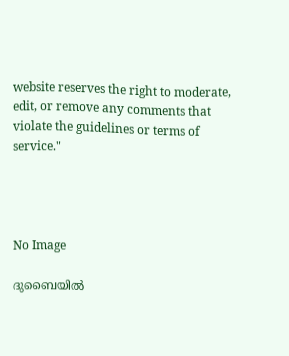website reserves the right to moderate, edit, or remove any comments that violate the guidelines or terms of service."




No Image

ദുബൈയിൽ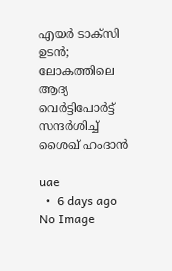എയർ ടാക്സി ഉടൻ; ലോകത്തിലെ ആദ്യ വെർട്ടിപോർട്ട് സന്ദർശിച്ച് ശൈഖ് ഹംദാൻ

uae
  •  6 days ago
No Image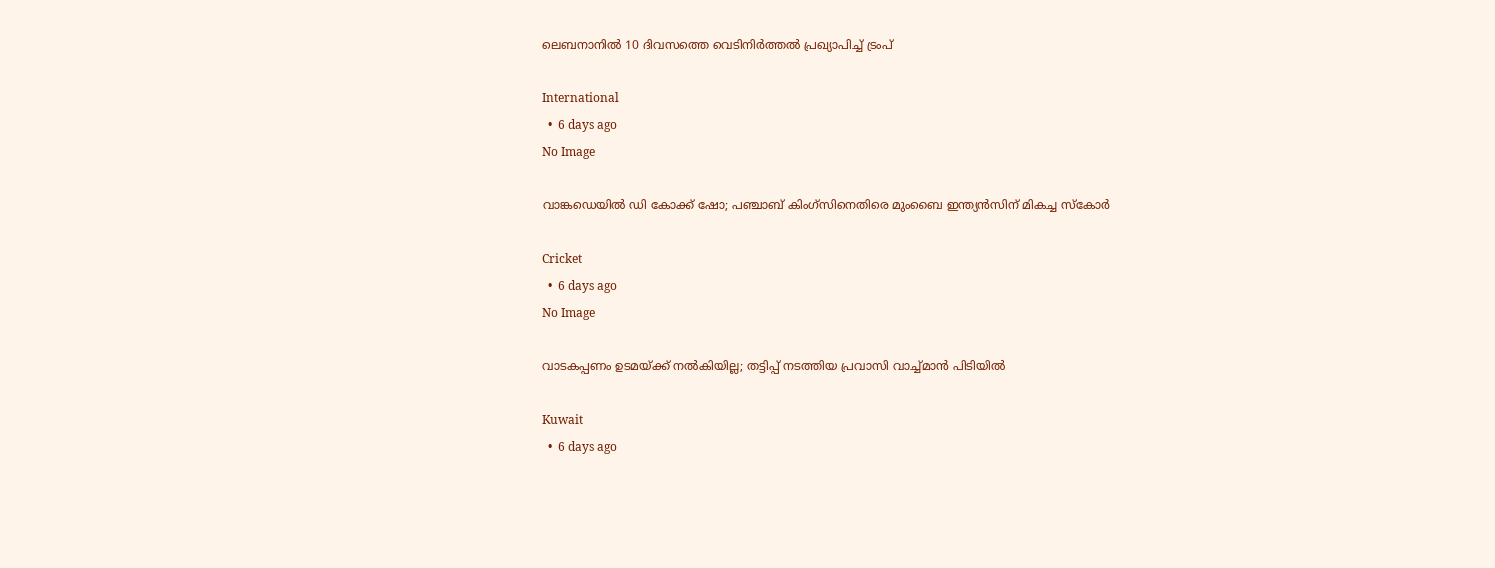ലെബനാനിൽ 10 ദിവസത്തെ വെടിനിർത്തൽ പ്രഖ്യാപിച്ച് ട്രംപ്

International
  •  6 days ago
No Image

വാങ്കഡെയിൽ ഡി കോക്ക് ഷോ; പഞ്ചാബ് കിംഗ്സിനെതിരെ മുംബൈ ഇന്ത്യൻസിന് മികച്ച സ്കോർ

Cricket
  •  6 days ago
No Image

വാടകപ്പണം ഉടമയ്ക്ക് നൽകിയില്ല; തട്ടിപ്പ് നടത്തിയ പ്രവാസി വാച്ച്മാൻ പിടിയിൽ

Kuwait
  •  6 days ago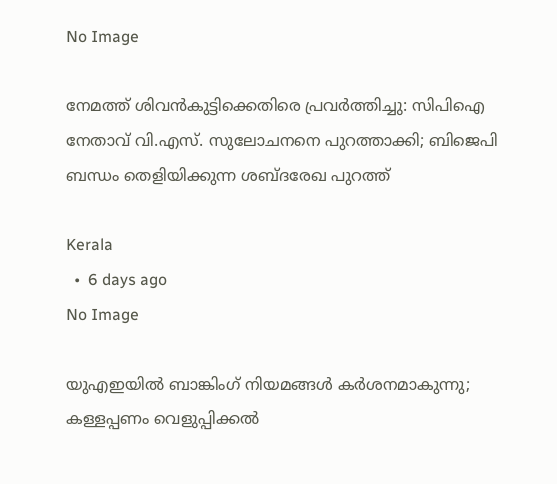No Image

നേമത്ത് ശിവൻകുട്ടിക്കെതിരെ പ്രവർത്തിച്ചു: സിപിഐ നേതാവ് വി.എസ്. സുലോചനനെ പുറത്താക്കി; ബിജെപി ബന്ധം തെളിയിക്കുന്ന ശബ്ദരേഖ പുറത്ത്

Kerala
  •  6 days ago
No Image

യുഎഇയിൽ ബാങ്കിംഗ് നിയമങ്ങൾ കർശനമാകുന്നു; കള്ളപ്പണം വെളുപ്പിക്കൽ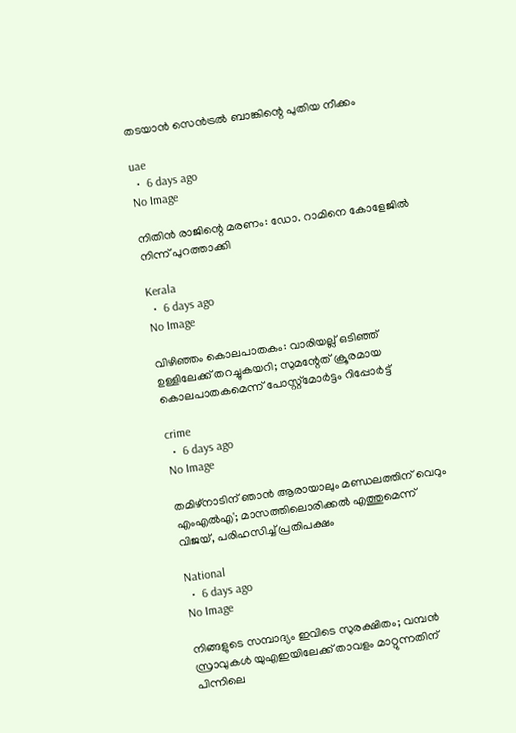തടയാൻ സെൻട്രൽ ബാങ്കിന്റെ പുതിയ നീക്കം

uae
  •  6 days ago
No Image

നിതിൻ രാജിന്റെ മരണം: ഡോ. റാമിനെ കോളേജിൽ നിന്ന് പുറത്താക്കി

Kerala
  •  6 days ago
No Image

വിഴിഞ്ഞം കൊലപാതകം: വാരിയല്ല് ഒടിഞ്ഞ് ഉള്ളിലേക്ക് തറച്ചുകയറി; സുമന്റേത് ക്രൂരമായ കൊലപാതകമെന്ന് പോസ്റ്റ്‌മോർട്ടം റിപ്പോർട്ട്

crime
  •  6 days ago
No Image

തമിഴ്നാടിന് ഞാൻ ആരായാലും മണ്ഡലത്തിന് വെറും എംഎൽഎ'; മാസത്തിലൊരിക്കൽ എത്തുമെന്ന് വിജയ്, പരിഹസിച്ച് പ്രതിപക്ഷം

National
  •  6 days ago
No Image

നിങ്ങളുടെ സമ്പാദ്യം ഇവിടെ സുരക്ഷിതം; വമ്പൻ സ്രാവുകൾ യുഎഇയിലേക്ക് താവളം മാറ്റുന്നതിന് പിന്നിലെ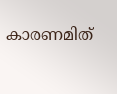കാരണമിത്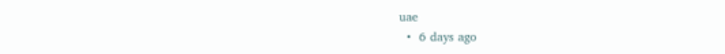uae
  •  6 days ago